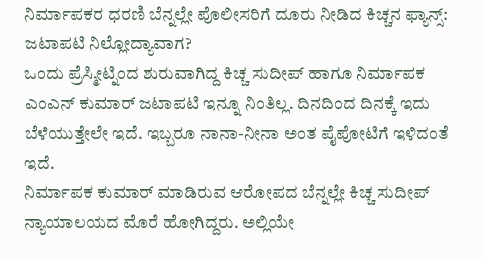ನಿರ್ಮಾಪಕರ ಧರಣಿ ಬೆನ್ನಲ್ಲೇ ಪೊಲೀಸರಿಗೆ ದೂರು ನೀಡಿದ ಕಿಚ್ಚನ ಫ್ಯಾನ್ಸ್: ಜಟಾಪಟಿ ನಿಲ್ಲೋದ್ಯಾವಾಗ?
ಒಂದು ಪ್ರೆಸ್ಮೀಟ್ನಿಂದ ಶುರುವಾಗಿದ್ದ ಕಿಚ್ಚ ಸುದೀಪ್ ಹಾಗೂ ನಿರ್ಮಾಪಕ ಎಂಎನ್ ಕುಮಾರ್ ಜಟಾಪಟಿ ಇನ್ನೂ ನಿಂತಿಲ್ಲ. ದಿನದಿಂದ ದಿನಕ್ಕೆ ಇದು ಬೆಳೆಯುತ್ತೇಲೇ ಇದೆ. ಇಬ್ಬರೂ ನಾನಾ-ನೀನಾ ಅಂತ ಪೈಪೋಟಿಗೆ ಇಳಿದಂತೆ ಇದೆ.
ನಿರ್ಮಾಪಕ ಕುಮಾರ್ ಮಾಡಿರುವ ಆರೋಪದ ಬೆನ್ನಲ್ಲೇ ಕಿಚ್ಚ ಸುದೀಪ್ ನ್ಯಾಯಾಲಯದ ಮೊರೆ ಹೋಗಿದ್ದರು. ಅಲ್ಲಿಯೇ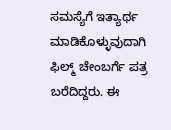ಸಮಸ್ಯೆಗೆ ಇತ್ಯಾರ್ಥ ಮಾಡಿಕೊಳ್ಳುವುದಾಗಿ ಫಿಲ್ಮ್ ಚೇಂಬರ್ಗೆ ಪತ್ರ ಬರೆದಿದ್ದರು. ಈ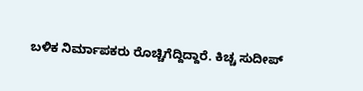ಬಳಿಕ ನಿರ್ಮಾಪಕರು ರೊಚ್ಚಿಗೆದ್ದಿದ್ದಾರೆ. ಕಿಚ್ಚ ಸುದೀಪ್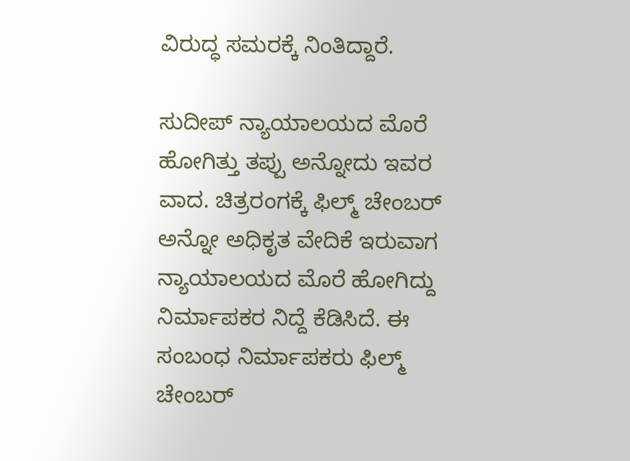ವಿರುದ್ಧ ಸಮರಕ್ಕೆ ನಿಂತಿದ್ದಾರೆ.

ಸುದೀಪ್ ನ್ಯಾಯಾಲಯದ ಮೊರೆ ಹೋಗಿತ್ತು ತಪ್ಪು ಅನ್ನೋದು ಇವರ ವಾದ. ಚಿತ್ರರಂಗಕ್ಕೆ ಫಿಲ್ಮ್ ಚೇಂಬರ್ ಅನ್ನೋ ಅಧಿಕೃತ ವೇದಿಕೆ ಇರುವಾಗ ನ್ಯಾಯಾಲಯದ ಮೊರೆ ಹೋಗಿದ್ದು ನಿರ್ಮಾಪಕರ ನಿದ್ದೆ ಕೆಡಿಸಿದೆ. ಈ ಸಂಬಂಧ ನಿರ್ಮಾಪಕರು ಫಿಲ್ಮ್ ಚೇಂಬರ್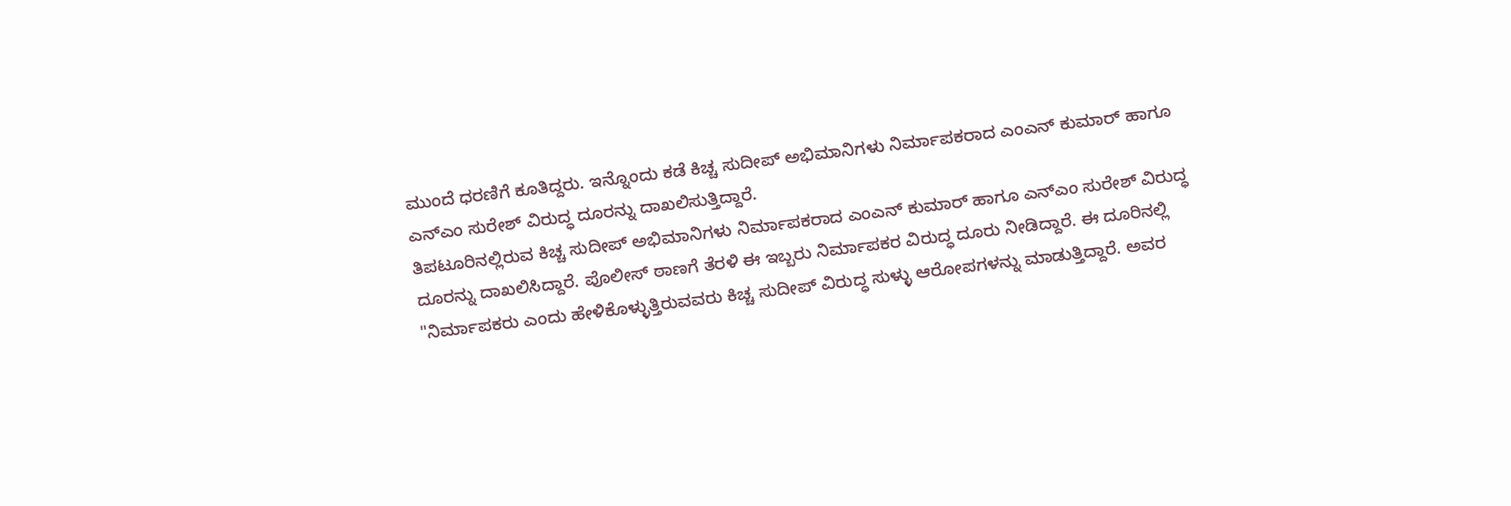ಮುಂದೆ ಧರಣಿಗೆ ಕೂತಿದ್ದರು. ಇನ್ನೊಂದು ಕಡೆ ಕಿಚ್ಚ ಸುದೀಪ್ ಅಭಿಮಾನಿಗಳು ನಿರ್ಮಾಪಕರಾದ ಎಂಎನ್ ಕುಮಾರ್ ಹಾಗೂ ಎನ್ಎಂ ಸುರೇಶ್ ವಿರುದ್ಧ ದೂರನ್ನು ದಾಖಲಿಸುತ್ತಿದ್ದಾರೆ.
ತಿಪಟೂರಿನಲ್ಲಿರುವ ಕಿಚ್ಚ ಸುದೀಪ್ ಅಭಿಮಾನಿಗಳು ನಿರ್ಮಾಪಕರಾದ ಎಂಎನ್ ಕುಮಾರ್ ಹಾಗೂ ಎನ್ಎಂ ಸುರೇಶ್ ವಿರುದ್ಧ ದೂರನ್ನು ದಾಖಲಿಸಿದ್ದಾರೆ. ಪೊಲೀಸ್ ಠಾಣಗೆ ತೆರಳಿ ಈ ಇಬ್ಬರು ನಿರ್ಮಾಪಕರ ವಿರುದ್ಧ ದೂರು ನೀಡಿದ್ದಾರೆ. ಈ ದೂರಿನಲ್ಲಿ "ನಿರ್ಮಾಪಕರು ಎಂದು ಹೇಳಿಕೊಳ್ಳುತ್ತಿರುವವರು ಕಿಚ್ಚ ಸುದೀಪ್ ವಿರುದ್ಧ ಸುಳ್ಳು ಆರೋಪಗಳನ್ನು ಮಾಡುತ್ತಿದ್ದಾರೆ. ಅವರ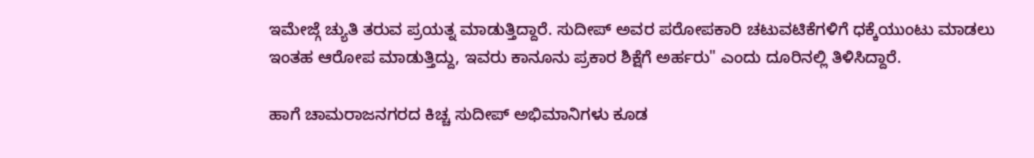ಇಮೇಜ್ಗೆ ಚ್ಯುತಿ ತರುವ ಪ್ರಯತ್ನ ಮಾಡುತ್ತಿದ್ದಾರೆ. ಸುದೀಪ್ ಅವರ ಪರೋಪಕಾರಿ ಚಟುವಟಿಕೆಗಳಿಗೆ ಧಕ್ಕೆಯುಂಟು ಮಾಡಲು ಇಂತಹ ಆರೋಪ ಮಾಡುತ್ತಿದ್ದು, ಇವರು ಕಾನೂನು ಪ್ರಕಾರ ಶಿಕ್ಷೆಗೆ ಅರ್ಹರು" ಎಂದು ದೂರಿನಲ್ಲಿ ತಿಳಿಸಿದ್ದಾರೆ.

ಹಾಗೆ ಚಾಮರಾಜನಗರದ ಕಿಚ್ಚ ಸುದೀಪ್ ಅಭಿಮಾನಿಗಳು ಕೂಡ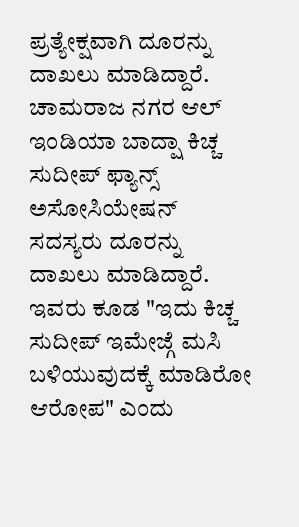ಪ್ರತ್ಯೇಕ್ಷವಾಗಿ ದೂರನ್ನು ದಾಖಲು ಮಾಡಿದ್ದಾರೆ. ಚಾಮರಾಜ ನಗರ ಆಲ್ ಇಂಡಿಯಾ ಬಾದ್ಷಾ ಕಿಚ್ಚ ಸುದೀಪ್ ಫ್ಯಾನ್ಸ್ ಅಸೋಸಿಯೇಷನ್ ಸದಸ್ಯರು ದೂರನ್ನು ದಾಖಲು ಮಾಡಿದ್ದಾರೆ.
ಇವರು ಕೂಡ "ಇದು ಕಿಚ್ಚ ಸುದೀಪ್ ಇಮೇಜ್ಗೆ ಮಸಿ ಬಳಿಯುವುದಕ್ಕೆ ಮಾಡಿರೋ ಆರೋಪ" ಎಂದು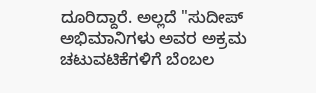ದೂರಿದ್ದಾರೆ. ಅಲ್ಲದೆ "ಸುದೀಪ್ ಅಭಿಮಾನಿಗಳು ಅವರ ಅಕ್ರಮ ಚಟುವಟಿಕೆಗಳಿಗೆ ಬೆಂಬಲ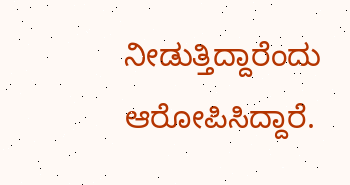ನೀಡುತ್ತಿದ್ದಾರೆಂದು ಆರೋಪಿಸಿದ್ದಾರೆ.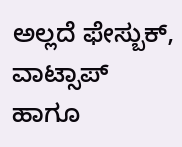ಅಲ್ಲದೆ ಫೇಸ್ಬುಕ್, ವಾಟ್ಸಾಪ್ ಹಾಗೂ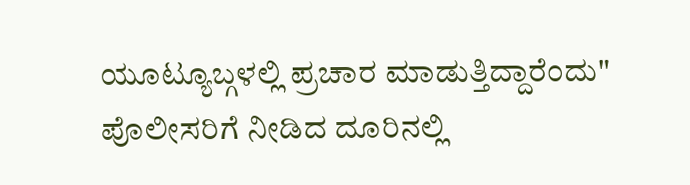ಯೂಟ್ಯೂಬ್ಗಳಲ್ಲಿ ಪ್ರಚಾರ ಮಾಡುತ್ತಿದ್ದಾರೆಂದು" ಪೊಲೀಸರಿಗೆ ನೀಡಿದ ದೂರಿನಲ್ಲಿ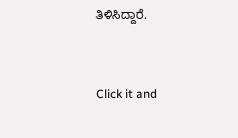ತಿಳಿಸಿದ್ದಾರೆ.


Click it and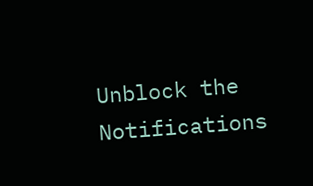Unblock the Notifications